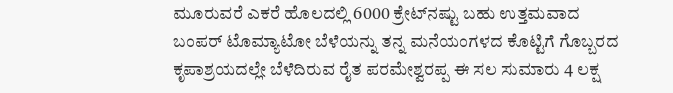ಮೂರುವರೆ ಎಕರೆ ಹೊಲದಲ್ಲಿ 6000 ಕ್ರೇಟ್‌ನಷ್ಟು ಬಹು ಉತ್ತಮವಾದ ಬಂಪರ್ ಟೊಮ್ಯಾಟೋ ಬೆಳೆಯನ್ನು ತನ್ನ ಮನೆಯಂಗಳದ ಕೊಟ್ಟಿಗೆ ಗೊಬ್ಬರದ ಕೃಪಾಶ್ರಯದಲ್ಲೇ ಬೆಳೆದಿರುವ ರೈತ ಪರಮೇಶ್ವರಪ್ಪ ಈ ಸಲ ಸುಮಾರು 4 ಲಕ್ಷ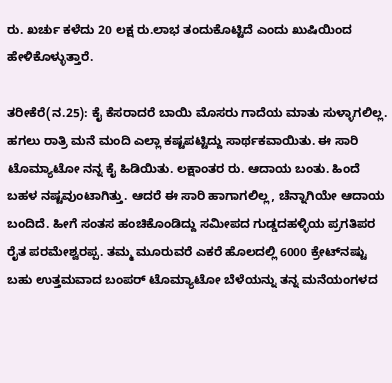ರು. ಖರ್ಚು ಕಳೆದು 20 ಲಕ್ಷ ರು.ಲಾಭ ತಂದುಕೊಟ್ಟಿದೆ ಎಂದು ಖುಷಿಯಿಂದ ಹೇಳಿಕೊಳ್ಳುತ್ತಾರೆ.

ತರೀಕೆರೆ(ನ.25): ಕೈ ಕೆಸರಾದರೆ ಬಾಯಿ ಮೊಸರು ಗಾದೆಯ ಮಾತು ಸುಳ್ಳಾಗಲಿಲ್ಲ. ಹಗಲು ರಾತ್ರಿ ಮನೆ ಮಂದಿ ಎಲ್ಲಾ ಕಷ್ಟಪಟ್ಟಿದ್ದು ಸಾರ್ಥಕವಾಯಿತು. ಈ ಸಾರಿ ಟೊಮ್ಯಾಟೋ ನನ್ನ ಕೈ ಹಿಡಿಯಿತು. ಲಕ್ಷಾಂತರ ರು. ಆದಾಯ ಬಂತು. ಹಿಂದೆ ಬಹಳ ನಷ್ಟವುಂಟಾಗಿತ್ತು. ಆದರೆ ಈ ಸಾರಿ ಹಾಗಾಗಲಿಲ್ಲ, ಚೆನ್ನಾಗಿಯೇ ಆದಾಯ ಬಂದಿದೆ. ಹೀಗೆ ಸಂತಸ ಹಂಚಿಕೊಂಡಿದ್ದು ಸಮೀಪದ ಗುಡ್ಡದಹಳ್ಳಿಯ ಪ್ರಗತಿಪರ ರೈತ ಪರಮೇಶ್ವರಪ್ಪ. ತಮ್ಮ ಮೂರುವರೆ ಎಕರೆ ಹೊಲದಲ್ಲಿ 6000 ಕ್ರೇಟ್‌ನಷ್ಟು ಬಹು ಉತ್ತಮವಾದ ಬಂಪರ್ ಟೊಮ್ಯಾಟೋ ಬೆಳೆಯನ್ನು ತನ್ನ ಮನೆಯಂಗಳದ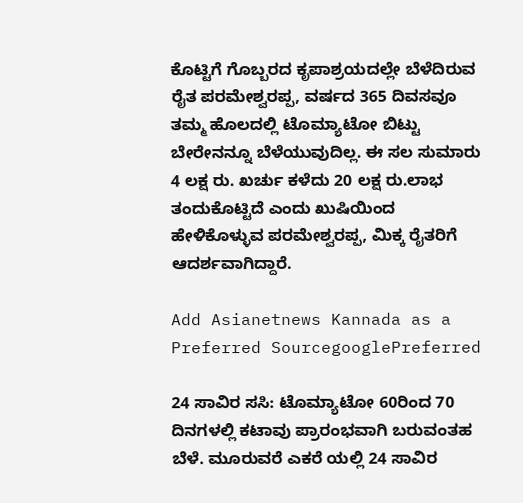ಕೊಟ್ಟಿಗೆ ಗೊಬ್ಬರದ ಕೃಪಾಶ್ರಯದಲ್ಲೇ ಬೆಳೆದಿರುವ ರೈತ ಪರಮೇಶ್ವರಪ್ಪ, ವರ್ಷದ 365 ದಿವಸವೂ ತಮ್ಮ ಹೊಲದಲ್ಲಿ ಟೊಮ್ಯಾಟೋ ಬಿಟ್ಟು ಬೇರೇನನ್ನೂ ಬೆಳೆಯುವುದಿಲ್ಲ. ಈ ಸಲ ಸುಮಾರು 4 ಲಕ್ಷ ರು. ಖರ್ಚು ಕಳೆದು 20 ಲಕ್ಷ ರು.ಲಾಭ ತಂದುಕೊಟ್ಟಿದೆ ಎಂದು ಖುಷಿಯಿಂದ ಹೇಳಿಕೊಳ್ಳುವ ಪರಮೇಶ್ವರಪ್ಪ, ಮಿಕ್ಕ ರೈತರಿಗೆ ಆದರ್ಶವಾಗಿದ್ದಾರೆ.

Add Asianetnews Kannada as a Preferred SourcegooglePreferred

24 ಸಾವಿರ ಸಸಿ: ಟೊಮ್ಯಾಟೋ 60ರಿಂದ 70 ದಿನಗಳಲ್ಲಿ ಕಟಾವು ಪ್ರಾರಂಭವಾಗಿ ಬರುವಂತಹ ಬೆಳೆ. ಮೂರುವರೆ ಎಕರೆ ಯಲ್ಲಿ 24 ಸಾವಿರ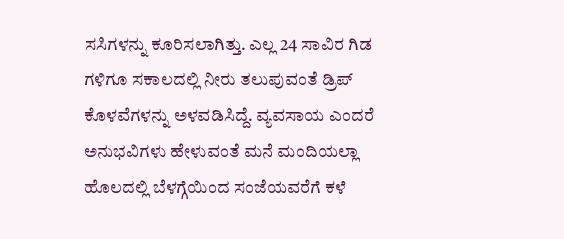ಸಸಿಗಳನ್ನು ಕೂರಿಸಲಾಗಿತ್ತು. ಎಲ್ಲ 24 ಸಾವಿರ ಗಿಡ ಗಳಿಗೂ ಸಕಾಲದಲ್ಲಿ ನೀರು ತಲುಪುವಂತೆ ಡ್ರಿಪ್ ಕೊಳವೆಗಳನ್ನು ಅಳವಡಿಸಿದ್ದೆ. ವ್ಯವಸಾಯ ಎಂದರೆ ಅನುಭವಿಗಳು ಹೇಳುವಂತೆ ಮನೆ ಮಂದಿಯಲ್ಲಾ ಹೊಲದಲ್ಲಿ ಬೆಳಗ್ಗೆಯಿಂದ ಸಂಜೆಯವರೆಗೆ ಕಳೆ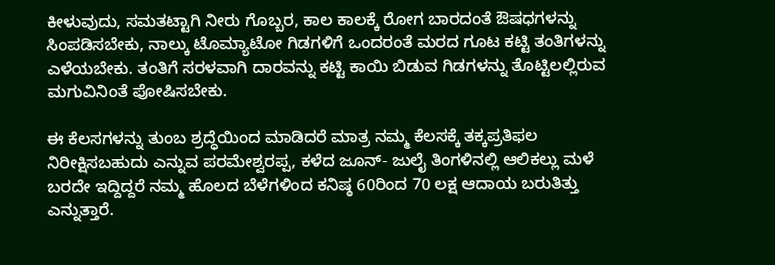ಕೀಳುವುದು, ಸಮತಟ್ಟಾಗಿ ನೀರು ಗೊಬ್ಬರ, ಕಾಲ ಕಾಲಕ್ಕೆ ರೋಗ ಬಾರದಂತೆ ಔಷಧಗಳನ್ನು ಸಿಂಪಡಿಸಬೇಕು, ನಾಲ್ಕು ಟೊಮ್ಯಾಟೋ ಗಿಡಗಳಿಗೆ ಒಂದರಂತೆ ಮರದ ಗೂಟ ಕಟ್ಟಿ ತಂತಿಗಳನ್ನು ಎಳೆಯಬೇಕು. ತಂತಿಗೆ ಸರಳವಾಗಿ ದಾರವನ್ನು ಕಟ್ಟಿ ಕಾಯಿ ಬಿಡುವ ಗಿಡಗಳನ್ನು ತೊಟ್ಟಿಲಲ್ಲಿರುವ ಮಗುವಿನಿಂತೆ ಪೋಷಿಸಬೇಕು.

ಈ ಕೆಲಸಗಳನ್ನು ತುಂಬ ಶ್ರದ್ಧೆಯಿಂದ ಮಾಡಿದರೆ ಮಾತ್ರ ನಮ್ಮ ಕೆಲಸಕ್ಕೆ ತಕ್ಕಪ್ರತಿಫಲ ನಿರೀಕ್ಷಿಸಬಹುದು ಎನ್ನುವ ಪರಮೇಶ್ವರಪ್ಪ, ಕಳೆದ ಜೂನ್- ಜುಲೈ ತಿಂಗಳಿನಲ್ಲಿ ಆಲಿಕಲ್ಲು ಮಳೆ ಬರದೇ ಇದ್ದಿದ್ದರೆ ನಮ್ಮ ಹೊಲದ ಬೆಳೆಗಳಿಂದ ಕನಿಷ್ಠ 60ರಿಂದ 70 ಲಕ್ಷ ಆದಾಯ ಬರುತಿತ್ತು ಎನ್ನುತ್ತಾರೆ.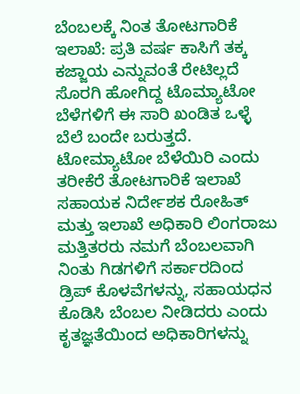ಬೆಂಬಲಕ್ಕೆ ನಿಂತ ತೋಟಗಾರಿಕೆ ಇಲಾಖೆ: ಪ್ರತಿ ವರ್ಷ ಕಾಸಿಗೆ ತಕ್ಕ ಕಜ್ಜಾಯ ಎನ್ನುವಂತೆ ರೇಟಿಲ್ಲದೆ ಸೊರಗಿ ಹೋಗಿದ್ದ ಟೊಮ್ಯಾಟೋ ಬೆಳೆಗಳಿಗೆ ಈ ಸಾರಿ ಖಂಡಿತ ಒಳ್ಳೆ ಬೆಲೆ ಬಂದೇ ಬರುತ್ತದೆ. ಟೋಮ್ಯಾಟೋ ಬೆಳೆಯಿರಿ ಎಂದು ತರೀಕೆರೆ ತೋಟಗಾರಿಕೆ ಇಲಾಖೆ ಸಹಾಯಕ ನಿರ್ದೇಶಕ ರೋಹಿತ್ ಮತ್ತು ಇಲಾಖೆ ಅಧಿಕಾರಿ ಲಿಂಗರಾಜು ಮತ್ತಿತರರು ನಮಗೆ ಬೆಂಬಲವಾಗಿ ನಿಂತು ಗಿಡಗಳಿಗೆ ಸರ್ಕಾರದಿಂದ ಡ್ರಿಪ್ ಕೊಳವೆಗಳನ್ನು, ಸಹಾಯಧನ ಕೊಡಿಸಿ ಬೆಂಬಲ ನೀಡಿದರು ಎಂದು ಕೃತಜ್ಞತೆಯಿಂದ ಅಧಿಕಾರಿಗಳನ್ನು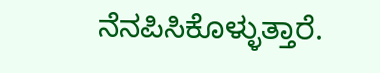ನೆನಪಿಸಿಕೊಳ್ಳುತ್ತಾರೆ.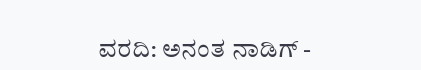ವರದಿ: ಅನಂತ ನಾಡಿಗ್ -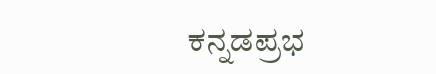ಕನ್ನಡಪ್ರಭ